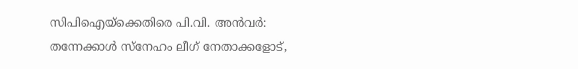സിപിഐയ്‌ക്കെതിരെ പി.വി. അന്‍വര്‍: തന്നേക്കാള്‍ സ്‌നേഹം ലീഗ് നേതാക്കളോട്,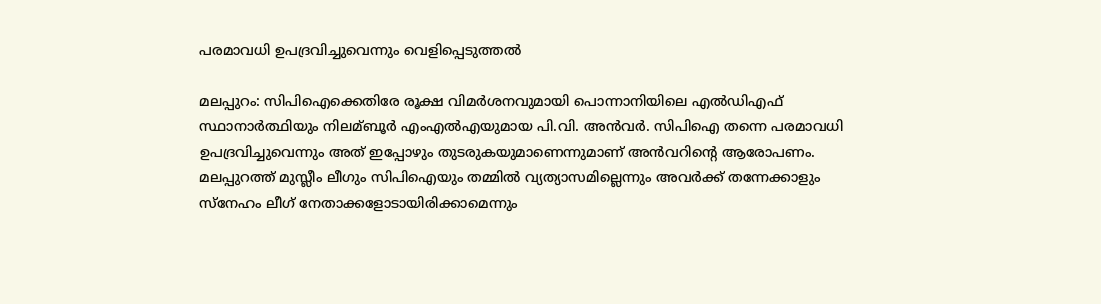പരമാവധി ഉപദ്രവിച്ചുവെന്നും വെളിപ്പെടുത്തല്‍

മലപ്പുറം: സിപിഐക്കെതിരേ രൂക്ഷ വിമര്‍ശനവുമായി പൊന്നാനിയിലെ എല്‍ഡിഎഫ് സ്ഥാനാര്‍ത്ഥിയും നിലമ്ബൂര്‍ എംഎല്‍എയുമായ പി.വി. അന്‍വര്‍. സിപിഐ തന്നെ പരമാവധി ഉപദ്രവിച്ചുവെന്നും അത് ഇപ്പോഴും തുടരുകയുമാണെന്നുമാണ് അന്‍വറിന്റെ ആരോപണം.
മലപ്പുറത്ത് മുസ്ലീം ലീഗും സിപിഐയും തമ്മില്‍ വ്യത്യാസമില്ലെന്നും അവര്‍ക്ക് തന്നേക്കാളും സ്നേഹം ലീഗ് നേതാക്കളോടായിരിക്കാമെന്നും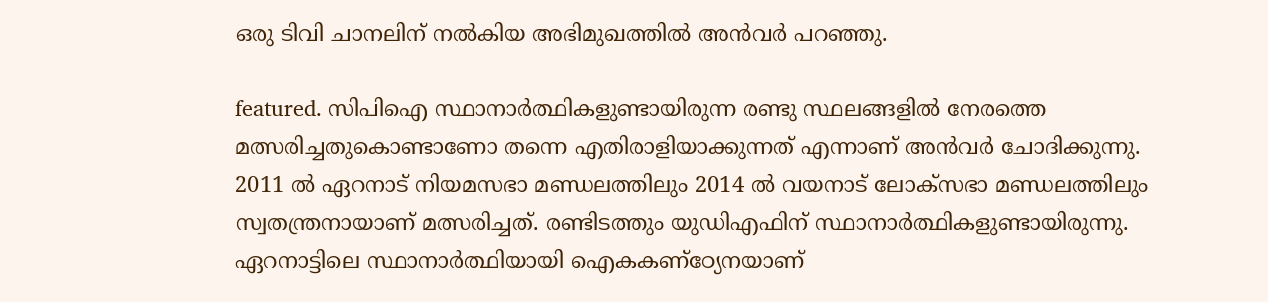ഒരു ടിവി ചാനലിന് നല്‍കിയ അഭിമുഖത്തില്‍ അന്‍വര്‍ പറഞ്ഞു.

featured. സിപിഐ സ്ഥാനാര്‍ത്ഥികളുണ്ടായിരുന്ന രണ്ടു സ്ഥലങ്ങളില്‍ നേരത്തെ മത്സരിച്ചതുകൊണ്ടാണോ തന്നെ എതിരാളിയാക്കുന്നത് എന്നാണ് അന്‍വര്‍ ചോദിക്കുന്നു. 2011 ല്‍ ഏറനാട് നിയമസഭാ മണ്ഡലത്തിലും 2014 ല്‍ വയനാട് ലോക്സഭാ മണ്ഡലത്തിലും സ്വതന്ത്രനായാണ് മത്സരിച്ചത്. രണ്ടിടത്തും യുഡിഎഫിന് സ്ഥാനാര്‍ത്ഥികളുണ്ടായിരുന്നു. ഏറനാട്ടിലെ സ്ഥാനാര്‍ത്ഥിയായി ഐകകണ്ഠ്യേനയാണ്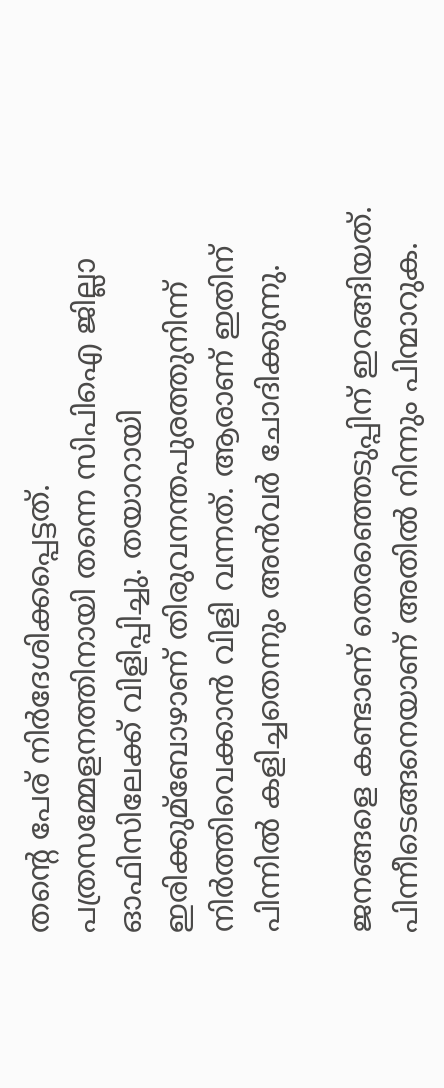തന്റെ പേര് നിര്‍ദേശിക്കപ്പെട്ടത്. പത്രസമ്മേളനത്തിനായി തന്നെ സിപിഐ ജില്ലാ ഓഫിസിലേക്ക് വിളിപ്പിച്ചു. തയാറായി ഇരിക്കുമ്ബോഴാണ് തിരുവനന്തപുരത്തുനിന്ന് നിര്‍ത്തിവെക്കാന്‍ വിളി വന്നത്. ആരാണ് ഇതിന് പിന്നില്‍ കളിച്ചതെന്നും അന്‍വര്‍ ചോദിക്കുന്നു.

ജനങ്ങളെ കണ്ടാണ് തെരഞ്ഞെടുപ്പിന് ഇറങ്ങിയത്. പിന്നീടെങ്ങനെയാണ് അതില്‍ നിന്നും പിന്മാറുക.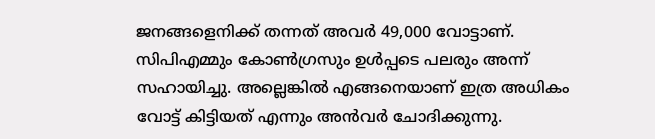ജനങ്ങളെനിക്ക് തന്നത് അവര്‍ 49,000 വോട്ടാണ്. സിപിഎമ്മും കോണ്‍ഗ്രസും ഉള്‍പ്പടെ പലരും അന്ന് സഹായിച്ചു. അല്ലെങ്കില്‍ എങ്ങനെയാണ് ഇത്ര അധികം വോട്ട് കിട്ടിയത് എന്നും അന്‍വര്‍ ചോദിക്കുന്നു.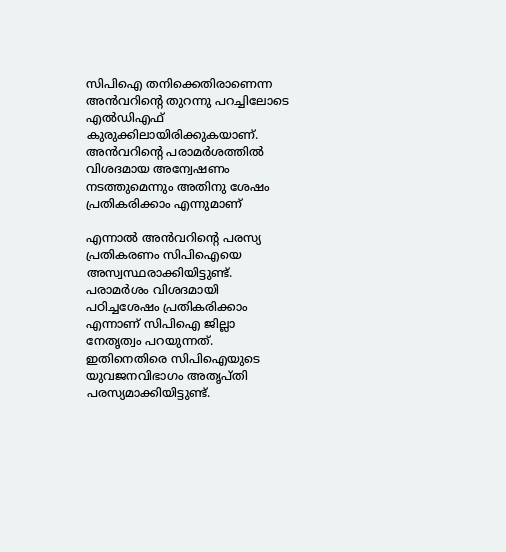സിപിഐ തനിക്കെതിരാണെന്ന അന്‍വറിന്റെ തുറന്നു പറച്ചിലോടെ എല്‍ഡിഎഫ് കുരുക്കിലായിരിക്കുകയാണ്. അന്‍വറിന്റെ പരാമര്‍ശത്തില്‍ വിശദമായ അന്വേഷണം നടത്തുമെന്നും അതിനു ശേഷം പ്രതികരിക്കാം എന്നുമാണ്

എന്നാല്‍ അന്‍വറിന്റെ പരസ്യ പ്രതികരണം സിപിഐയെ അസ്വസ്ഥരാക്കിയിട്ടുണ്ട്. പരാമര്‍ശം വിശദമായി പഠിച്ചശേഷം പ്രതികരിക്കാം എന്നാണ് സിപിഐ ജില്ലാ നേതൃത്വം പറയുന്നത്. ഇതിനെതിരെ സിപിഐയുടെ യുവജനവിഭാഗം അതൃപ്തി പരസ്യമാക്കിയിട്ടുണ്ട്.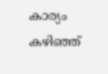കാര്യം കഴിഞ്ഞ്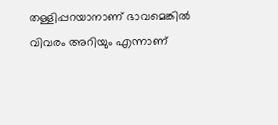തള്ളിപ്പറയാനാണ് ഭാവമെങ്കില്‍ വിവരം അറിയും എന്നാണ്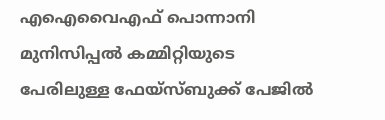എഐവൈഎഫ് പൊന്നാനി മുനിസിപ്പല്‍ കമ്മിറ്റിയുടെ പേരിലുള്ള ഫേയ്സ്ബുക്ക് പേജില്‍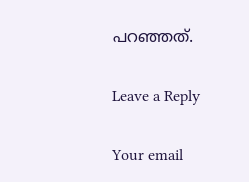പറഞ്ഞത്.

Leave a Reply

Your email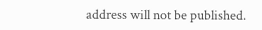address will not be published.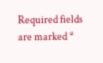Required fields are marked *